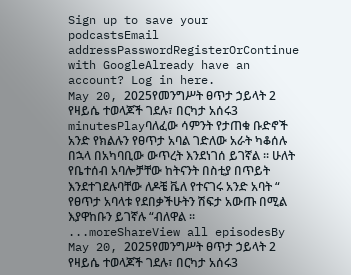Sign up to save your podcastsEmail addressPasswordRegisterOrContinue with GoogleAlready have an account? Log in here.
May 20, 2025የመንግሥት ፀጥታ ኃይላት 2 የዛይሴ ተወላጆች ገደሉ፣ በርካታ አሰሩ3 minutesPlayባለፈው ሳምንት የታጠቁ ቡድኖች አንድ የክልሉን የፀጥታ አባል ገድለው አራት ካቆሰሉ በኋላ በአካባቢው ውጥረት እንደነገሰ ይገኛል ፡፡ ሁለት የቤተሰብ አባሎቻቸው ከትናንት በስቲያ በጥይት እንደተገደሉባቸው ለዶቼ ቬለ የተናገሩ አንድ አባት “ የፀጥታ አባላቱ የደበቃችሁትን ሽፍታ አውጡ በሚል እያዋከቡን ይገኛሉ “ብለዋል ፡፡...moreShareView all episodesBy May 20, 2025የመንግሥት ፀጥታ ኃይላት 2 የዛይሴ ተወላጆች ገደሉ፣ በርካታ አሰሩ3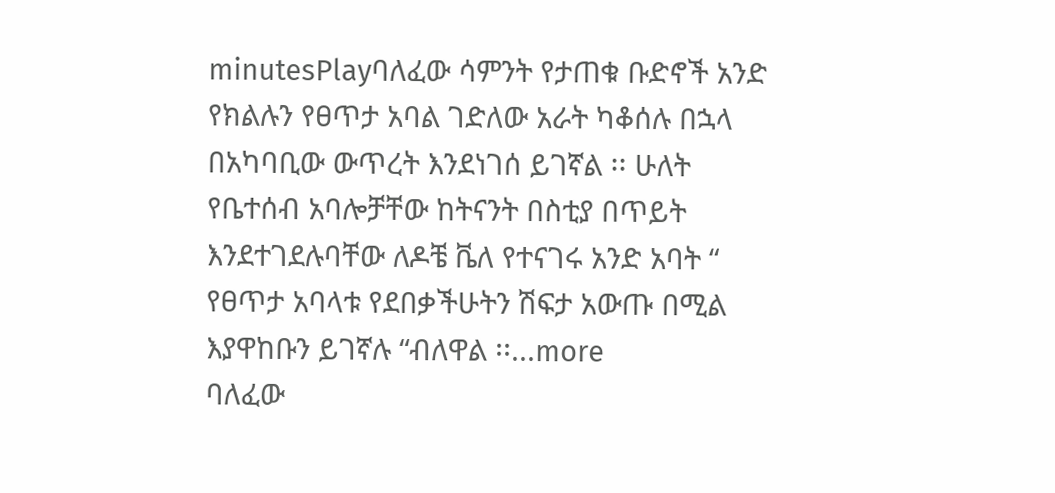minutesPlayባለፈው ሳምንት የታጠቁ ቡድኖች አንድ የክልሉን የፀጥታ አባል ገድለው አራት ካቆሰሉ በኋላ በአካባቢው ውጥረት እንደነገሰ ይገኛል ፡፡ ሁለት የቤተሰብ አባሎቻቸው ከትናንት በስቲያ በጥይት እንደተገደሉባቸው ለዶቼ ቬለ የተናገሩ አንድ አባት “ የፀጥታ አባላቱ የደበቃችሁትን ሽፍታ አውጡ በሚል እያዋከቡን ይገኛሉ “ብለዋል ፡፡...more
ባለፈው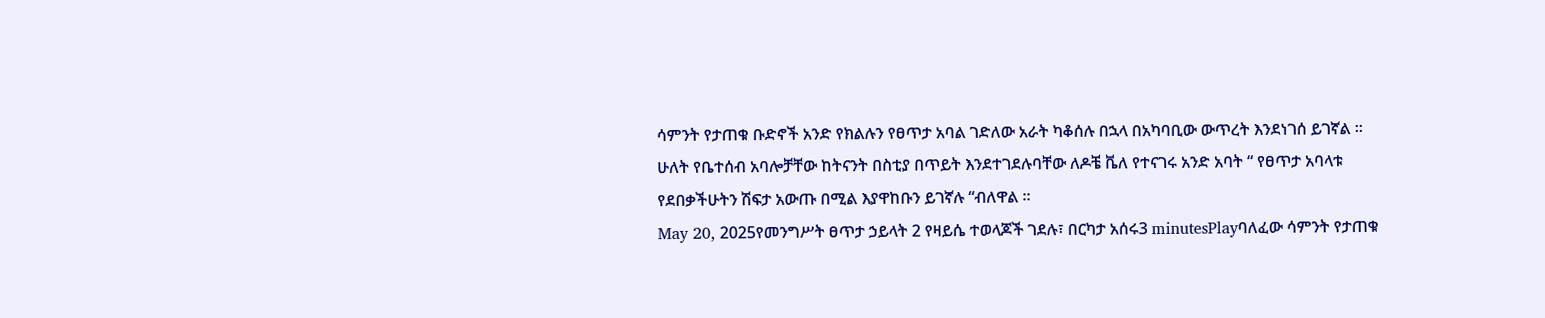ሳምንት የታጠቁ ቡድኖች አንድ የክልሉን የፀጥታ አባል ገድለው አራት ካቆሰሉ በኋላ በአካባቢው ውጥረት እንደነገሰ ይገኛል ፡፡ ሁለት የቤተሰብ አባሎቻቸው ከትናንት በስቲያ በጥይት እንደተገደሉባቸው ለዶቼ ቬለ የተናገሩ አንድ አባት “ የፀጥታ አባላቱ የደበቃችሁትን ሽፍታ አውጡ በሚል እያዋከቡን ይገኛሉ “ብለዋል ፡፡
May 20, 2025የመንግሥት ፀጥታ ኃይላት 2 የዛይሴ ተወላጆች ገደሉ፣ በርካታ አሰሩ3 minutesPlayባለፈው ሳምንት የታጠቁ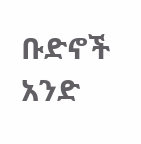ቡድኖች አንድ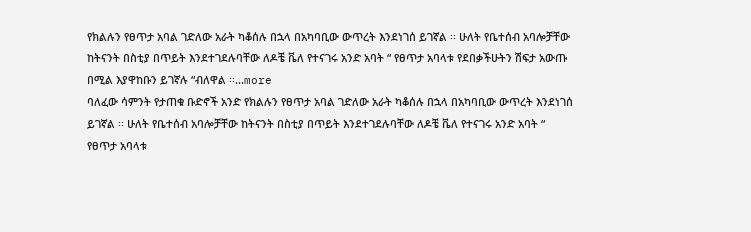የክልሉን የፀጥታ አባል ገድለው አራት ካቆሰሉ በኋላ በአካባቢው ውጥረት እንደነገሰ ይገኛል ፡፡ ሁለት የቤተሰብ አባሎቻቸው ከትናንት በስቲያ በጥይት እንደተገደሉባቸው ለዶቼ ቬለ የተናገሩ አንድ አባት “ የፀጥታ አባላቱ የደበቃችሁትን ሽፍታ አውጡ በሚል እያዋከቡን ይገኛሉ “ብለዋል ፡፡...more
ባለፈው ሳምንት የታጠቁ ቡድኖች አንድ የክልሉን የፀጥታ አባል ገድለው አራት ካቆሰሉ በኋላ በአካባቢው ውጥረት እንደነገሰ ይገኛል ፡፡ ሁለት የቤተሰብ አባሎቻቸው ከትናንት በስቲያ በጥይት እንደተገደሉባቸው ለዶቼ ቬለ የተናገሩ አንድ አባት “ የፀጥታ አባላቱ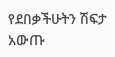የደበቃችሁትን ሽፍታ አውጡ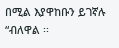በሚል እያዋከቡን ይገኛሉ “ብለዋል ፡፡